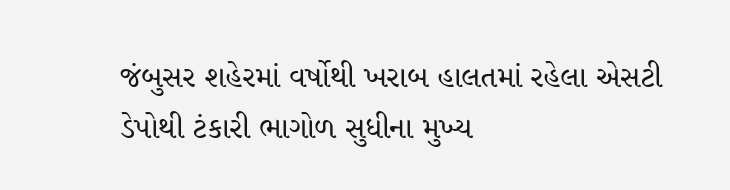જંબુસર શહેરમાં વર્ષોથી ખરાબ હાલતમાં રહેલા એસટી ડેપોથી ટંકારી ભાગોળ સુધીના મુખ્ય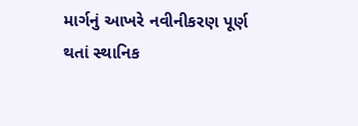માર્ગનું આખરે નવીનીકરણ પૂર્ણ થતાં સ્થાનિક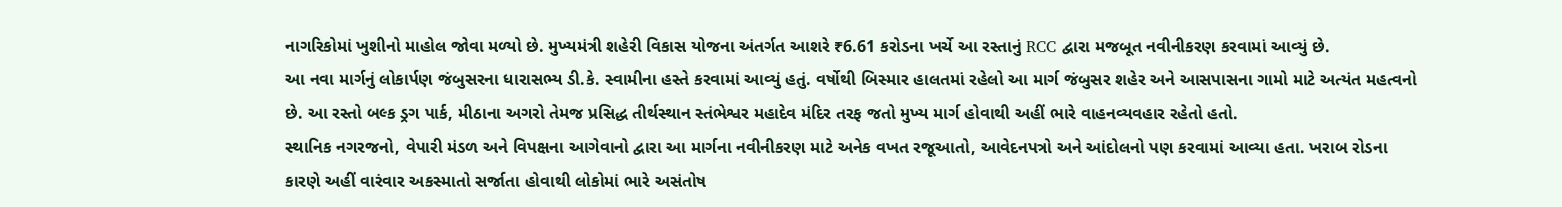નાગરિકોમાં ખુશીનો માહોલ જોવા મળ્યો છે. મુખ્યમંત્રી શહેરી વિકાસ યોજના અંતર્ગત આશરે ₹6.61 કરોડના ખર્ચે આ રસ્તાનું RCC દ્વારા મજબૂત નવીનીકરણ કરવામાં આવ્યું છે.
આ નવા માર્ગનું લોકાર્પણ જંબુસરના ધારાસભ્ય ડી.કે. સ્વામીના હસ્તે કરવામાં આવ્યું હતું. વર્ષોથી બિસ્માર હાલતમાં રહેલો આ માર્ગ જંબુસર શહેર અને આસપાસના ગામો માટે અત્યંત મહત્વનો છે. આ રસ્તો બલ્ક ડ્રગ પાર્ક, મીઠાના અગરો તેમજ પ્રસિદ્ધ તીર્થસ્થાન સ્તંભેશ્વર મહાદેવ મંદિર તરફ જતો મુખ્ય માર્ગ હોવાથી અહીં ભારે વાહનવ્યવહાર રહેતો હતો.
સ્થાનિક નગરજનો, વેપારી મંડળ અને વિપક્ષના આગેવાનો દ્વારા આ માર્ગના નવીનીકરણ માટે અનેક વખત રજૂઆતો, આવેદનપત્રો અને આંદોલનો પણ કરવામાં આવ્યા હતા. ખરાબ રોડના કારણે અહીં વારંવાર અકસ્માતો સર્જાતા હોવાથી લોકોમાં ભારે અસંતોષ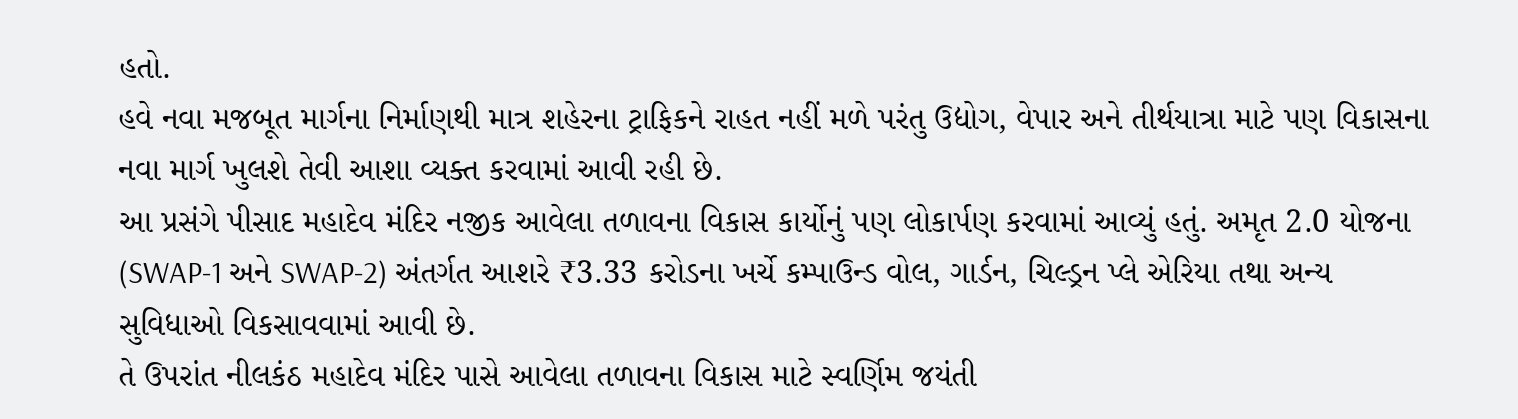હતો.
હવે નવા મજબૂત માર્ગના નિર્માણથી માત્ર શહેરના ટ્રાફિકને રાહત નહીં મળે પરંતુ ઉદ્યોગ, વેપાર અને તીર્થયાત્રા માટે પણ વિકાસના નવા માર્ગ ખુલશે તેવી આશા વ્યક્ત કરવામાં આવી રહી છે.
આ પ્રસંગે પીસાદ મહાદેવ મંદિર નજીક આવેલા તળાવના વિકાસ કાર્યોનું પણ લોકાર્પણ કરવામાં આવ્યું હતું. અમૃત 2.0 યોજના (SWAP-1 અને SWAP-2) અંતર્ગત આશરે ₹3.33 કરોડના ખર્ચે કમ્પાઉન્ડ વોલ, ગાર્ડન, ચિલ્ડ્રન પ્લે એરિયા તથા અન્ય સુવિધાઓ વિકસાવવામાં આવી છે.
તે ઉપરાંત નીલકંઠ મહાદેવ મંદિર પાસે આવેલા તળાવના વિકાસ માટે સ્વર્ણિમ જયંતી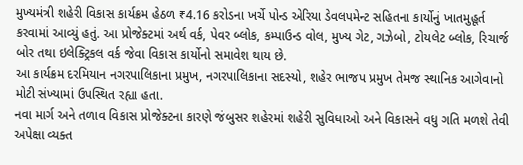મુખ્યમંત્રી શહેરી વિકાસ કાર્યક્રમ હેઠળ ₹4.16 કરોડના ખર્ચે પોન્ડ એરિયા ડેવલપમેન્ટ સહિતના કાર્યોનું ખાતમુહૂર્ત કરવામાં આવ્યું હતું. આ પ્રોજેક્ટમાં અર્થ વર્ક, પેવર બ્લોક, કમ્પાઉન્ડ વોલ, મુખ્ય ગેટ, ગઝેબો, ટોયલેટ બ્લોક, રિચાર્જ બોર તથા ઇલેક્ટ્રિકલ વર્ક જેવા વિકાસ કાર્યોનો સમાવેશ થાય છે.
આ કાર્યક્રમ દરમિયાન નગરપાલિકાના પ્રમુખ, નગરપાલિકાના સદસ્યો, શહેર ભાજપ પ્રમુખ તેમજ સ્થાનિક આગેવાનો મોટી સંખ્યામાં ઉપસ્થિત રહ્યા હતા.
નવા માર્ગ અને તળાવ વિકાસ પ્રોજેક્ટના કારણે જંબુસર શહેરમાં શહેરી સુવિધાઓ અને વિકાસને વધુ ગતિ મળશે તેવી અપેક્ષા વ્યક્ત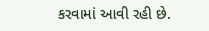કરવામાં આવી રહી છે.